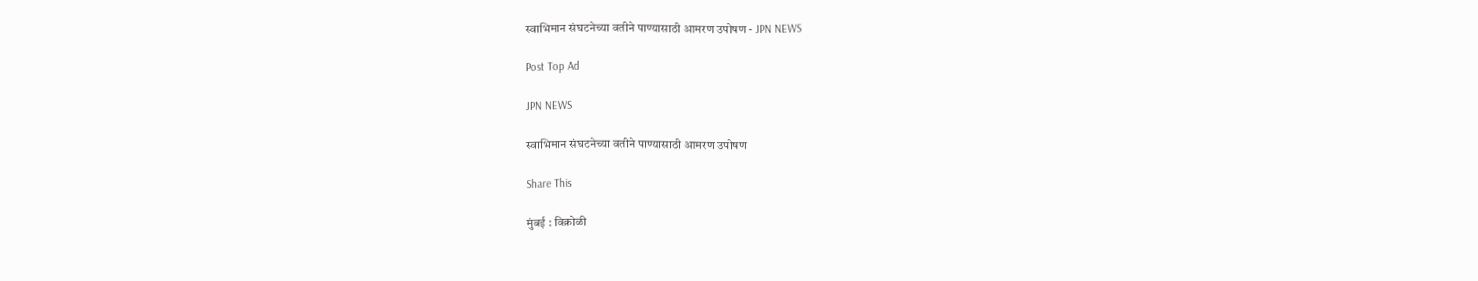स्वाभिमान संघटनेच्या वतीने पाण्यासाठी आमरण उपोषण - JPN NEWS

Post Top Ad

JPN NEWS

स्वाभिमान संघटनेच्या वतीने पाण्यासाठी आमरण उपोषण

Share This

मुंबई : विक्रोळी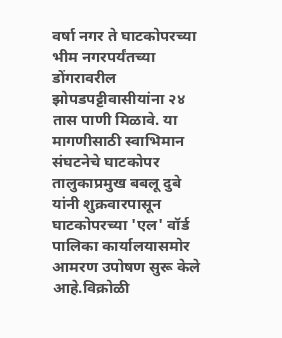वर्षा नगर ते घाटकोपरच्या भीम नगरपर्यंतच्या डोंगरावरील झोपडपट्टीवासीयांना २४ तास पाणी मिळावे. या मागणीसाठी स्वाभिमान संघटनेचे घाटकोपर तालुकाप्रमुख बबलू दुबे यांनी शुक्रवारपासून घाटकोपरच्या 'एल' वॉर्ड पालिका कार्यालयासमोर आमरण उपोषण सुरू केले आहे.विक्रोळी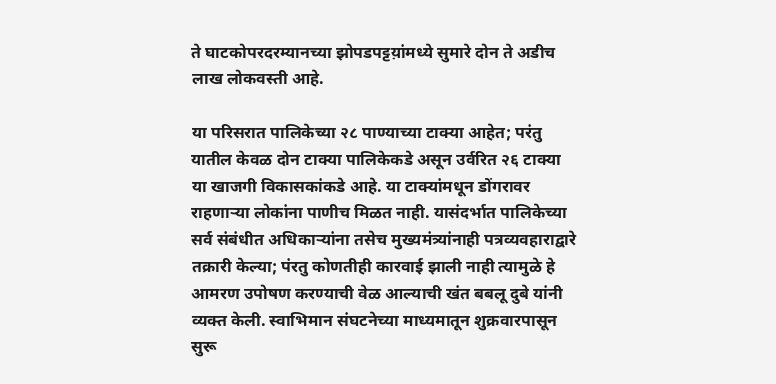ते घाटकोपरदरम्यानच्या झोपडपट्टय़ांमध्ये सुमारे दोन ते अडीच लाख लोकवस्ती आहे.

या परिसरात पालिकेच्या २८ पाण्याच्या टाक्या आहेत; परंतु यातील केवळ दोन टाक्या पालिकेकडे असून उर्वरित २६ टाक्या या खाजगी विकासकांकडे आहे. या टाक्यांमधून डोंगरावर राहणार्‍या लोकांना पाणीच मिळत नाही. यासंदर्भात पालिकेच्या सर्व संबंधीत अधिकार्‍यांना तसेच मुख्यमंत्र्यांनाही पत्रव्यवहाराद्वारे तक्रारी केल्या; पंरतु कोणतीही कारवाई झाली नाही त्यामुळे हे आमरण उपोषण करण्याची वेळ आल्याची खंत बबलू दुबे यांनी व्यक्त केली. स्वाभिमान संघटनेच्या माध्यमातून शुक्रवारपासून सुरू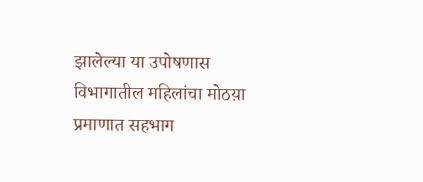झालेल्या या उपोषणास विभागातील महिलांचा मोठय़ा प्रमाणात सहभाग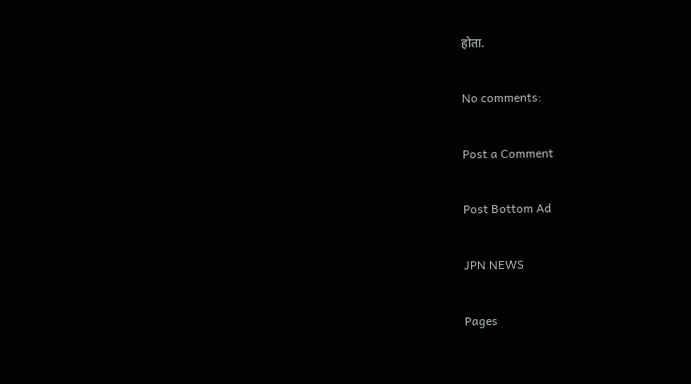होता.

No comments:

Post a Comment

Post Bottom Ad

JPN NEWS

Pages